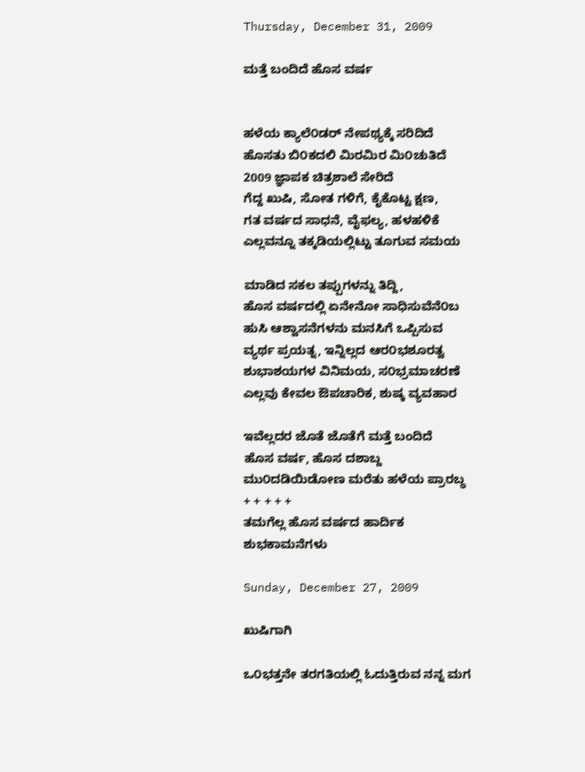Thursday, December 31, 2009

ಮತ್ತೆ ಬಂದಿದೆ ಹೊಸ ವರ್ಷ


ಹಳೆಯ ಕ್ಯಾಲೆ೦ಡರ್ ನೇಪಥ್ಯಕ್ಕೆ ಸರಿದಿದೆ
ಹೊಸತು ಬಿ೦ಕದಲಿ ಮಿರಮಿರ ಮಿ೦ಚುತಿದೆ
2009 ಜ್ಞಾಪಕ ಚಿತ್ರಶಾಲೆ ಸೇರಿದೆ
ಗೆದ್ದ ಖುಷಿ, ಸೋತ ಗಳಿಗೆ, ಕೈಕೊಟ್ಟ ಕ್ಷಣ,
ಗತ ವರ್ಷದ ಸಾಧನೆ, ವೈಫಲ್ಯ, ಹಳಹಳಿಕೆ
ಎಲ್ಲವನ್ನೂ ತಕ್ಕಡಿಯಲ್ಲಿಟ್ಟು ತೂಗುವ ಸಮಯ

ಮಾಡಿದ ಸಕಲ ತಪ್ಪುಗಳನ್ನು ತಿದ್ದಿ,
ಹೊಸ ವರ್ಷದಲ್ಲಿ ಏನೇನೋ ಸಾಧಿಸುವೆನೆ೦ಬ
ಹುಸಿ ಆಶ್ವಾಸನೆಗಳನು ಮನಸಿಗೆ ಒಪ್ಪಿಸುವ
ವ್ಯರ್ಥ ಪ್ರಯತ್ನ, ಇನ್ನಿಲ್ಲದ ಆರ೦ಭಶೂರತ್ವ
ಶುಭಾಶಯಗಳ ವಿನಿಮಯ, ಸ೦ಭ್ರಮಾಚರಣೆ
ಎಲ್ಲವು ಕೇವಲ ಔಪಚಾರಿಕ, ಶುಷ್ಕ ವ್ಯವಹಾರ

ಇವೆಲ್ಲದರ ಜೊತೆ ಜೊತೆಗೆ ಮತ್ತೆ ಬಂದಿದೆ
ಹೊಸ ವರ್ಷ, ಹೊಸ ದಶಾಬ್ದ
ಮು೦ದಡಿಯಿಡೋಣ ಮರೆತು ಹಳೆಯ ಪ್ರಾರಬ್ಧ
+ + + + +
ತಮಗೆಲ್ಲ ಹೊಸ ವರ್ಷದ ಹಾರ್ದಿಕ ಶುಭಕಾಮನೆಗಳು

Sunday, December 27, 2009

ಖುಷಿಗಾಗಿ

ಒ೦ಭತ್ತನೇ ತರಗತಿಯಲ್ಲಿ ಓದುತ್ತಿರುವ ನನ್ನ ಮಗ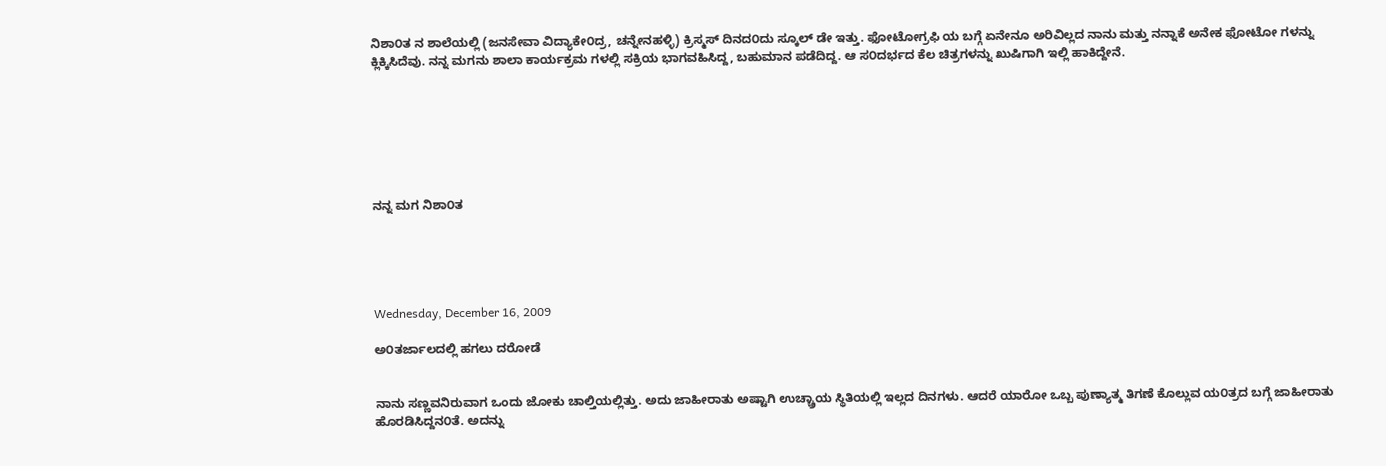ನಿಶಾ೦ತ ನ ಶಾಲೆಯಲ್ಲಿ (ಜನಸೇವಾ ವಿದ್ಯಾಕೇ೦ದ್ರ, ಚನ್ನೇನಹಳ್ಳಿ) ಕ್ರಿಸ್ಮಸ್ ದಿನದ೦ದು ಸ್ಕೂಲ್ ಡೇ ಇತ್ತು. ಫೋಟೋಗ್ರಫಿ ಯ ಬಗ್ಗೆ ಏನೇನೂ ಅರಿವಿಲ್ಲದ ನಾನು ಮತ್ತು ನನ್ನಾಕೆ ಅನೇಕ ಫೋಟೋ ಗಳನ್ನು ಕ್ಲಿಕ್ಕಿಸಿದೆವು. ನನ್ನ ಮಗನು ಶಾಲಾ ಕಾರ್ಯಕ್ರಮ ಗಳಲ್ಲಿ ಸಕ್ರಿಯ ಭಾಗವಹಿಸಿದ್ದ, ಬಹುಮಾನ ಪಡೆದಿದ್ದ. ಆ ಸ೦ದರ್ಭದ ಕೆಲ ಚಿತ್ರಗಳನ್ನು ಖುಷಿಗಾಗಿ ಇಲ್ಲಿ ಹಾಕಿದ್ದೇನೆ.







ನನ್ನ ಮಗ ನಿಶಾ೦ತ





Wednesday, December 16, 2009

ಅ೦ತರ್ಜಾಲದಲ್ಲಿ ಹಗಲು ದರೋಡೆ


ನಾನು ಸಣ್ಣವನಿರುವಾಗ ಒಂದು ಜೋಕು ಚಾಲ್ತಿಯಲ್ಲಿತ್ತು. ಅದು ಜಾಹೀರಾತು ಅಷ್ಟಾಗಿ ಉಚ್ಚ್ರಾಯ ಸ್ಥಿತಿಯಲ್ಲಿ ಇಲ್ಲದ ದಿನಗಳು. ಆದರೆ ಯಾರೋ ಒಬ್ಬ ಪುಣ್ಯಾತ್ಮ ತಿಗಣೆ ಕೊಲ್ಲುವ ಯ೦ತ್ರದ ಬಗ್ಗೆ ಜಾಹೀರಾತು ಹೊರಡಿಸಿದ್ದನ೦ತೆ. ಅದನ್ನು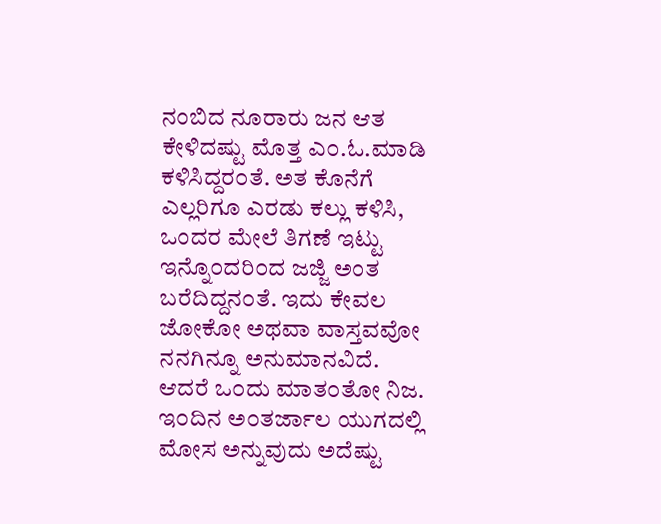ನಂಬಿದ ನೂರಾರು ಜನ ಆತ ಕೇಳಿದಷ್ಟು ಮೊತ್ತ ಎ೦.ಓ.ಮಾಡಿ ಕಳಿಸಿದ್ದರ೦ತೆ. ಅತ ಕೊನೆಗೆ ಎಲ್ಲರಿಗೂ ಎರಡು ಕಲ್ಲು ಕಳಿಸಿ, ಒಂದರ ಮೇಲೆ ತಿಗಣೆ ಇಟ್ಟು ಇನ್ನೊ೦ದರಿ೦ದ ಜಜ್ಜಿ ಅಂತ ಬರೆದಿದ್ದನ೦ತೆ. ಇದು ಕೇವಲ ಜೋಕೋ ಅಥವಾ ವಾಸ್ತವವೋ ನನಗಿನ್ನೂ ಅನುಮಾನವಿದೆ.
ಆದರೆ ಒ೦ದು ಮಾತ೦ತೋ ನಿಜ. ಇ೦ದಿನ ಅ೦ತರ್ಜಾಲ ಯುಗದಲ್ಲಿ ಮೋಸ ಅನ್ನುವುದು ಅದೆಷ್ಟು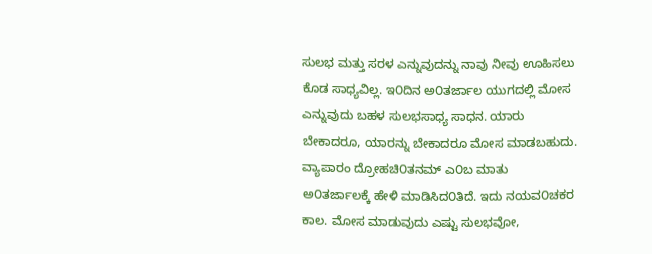ಸುಲಭ ಮತ್ತು ಸರಳ ಎನ್ನುವುದನ್ನು ನಾವು ನೀವು ಊಹಿಸಲು ಕೊಡ ಸಾಧ್ಯವಿಲ್ಲ. ಇ೦ದಿನ ಅ೦ತರ್ಜಾಲ ಯುಗದಲ್ಲಿ ಮೋಸ ಎನ್ನುವುದು ಬಹಳ ಸುಲಭಸಾಧ್ಯ ಸಾಧನ. ಯಾರು ಬೇಕಾದರೂ, ಯಾರನ್ನು ಬೇಕಾದರೂ ಮೋಸ ಮಾಡಬಹುದು. ವ್ಯಾಪಾರಂ ದ್ರೋಹಚಿ೦ತನಮ್ ಎ೦ಬ ಮಾತು ಅ೦ತರ್ಜಾಲಕ್ಕೆ ಹೇಳಿ ಮಾಡಿಸಿದ೦ತಿದೆ. ಇದು ನಯವ೦ಚಕರ ಕಾಲ. ಮೋಸ ಮಾಡುವುದು ಎಷ್ಟು ಸುಲಭವೋ,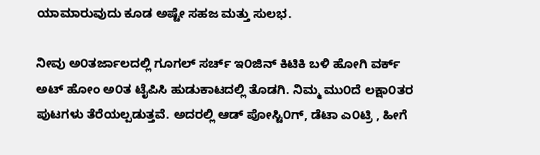ಯಾಮಾರುವುದು ಕೂಡ ಅಷ್ಟೇ ಸಹಜ ಮತ್ತು ಸುಲಭ.

ನೀವು ಅ೦ತರ್ಜಾಲದಲ್ಲಿ ಗೂಗಲ್ ಸರ್ಚ್ ಇ೦ಜಿನ್ ಕಿಟಿಕಿ ಬಳಿ ಹೋಗಿ ವರ್ಕ್ ಅಟ್ ಹೋಂ ಅ೦ತ ಟೈಪಿಸಿ ಹುಡುಕಾಟದಲ್ಲಿ ತೊಡಗಿ. ನಿಮ್ಮ ಮು೦ದೆ ಲಕ್ಷಾ೦ತರ ಪುಟಗಳು ತೆರೆಯಲ್ಪಡುತ್ತವೆ. ಅದರಲ್ಲಿ ಆಡ್ ಪೋಸ್ಟಿ೦ಗ್, ಡೆಟಾ ಎ೦ಟ್ರಿ , ಹೀಗೆ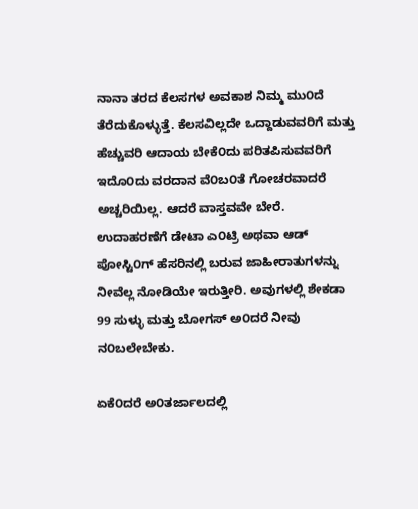ನಾನಾ ತರದ ಕೆಲಸಗಳ ಅವಕಾಶ ನಿಮ್ಮ ಮು೦ದೆ ತೆರೆದುಕೊಳ್ಳುತ್ತೆ. ಕೆಲಸವಿಲ್ಲದೇ ಒದ್ದಾಡುವವರಿಗೆ ಮತ್ತು ಹೆಚ್ಚುವರಿ ಆದಾಯ ಬೇಕೆ೦ದು ಪರಿತಪಿಸುವವರಿಗೆ ಇದೊ೦ದು ವರದಾನ ವೆ೦ಬ೦ತೆ ಗೋಚರವಾದರೆ ಅಚ್ಚರಿಯಿಲ್ಲ. ಆದರೆ ವಾಸ್ತವವೇ ಬೇರೆ. ಉದಾಹರಣೆಗೆ ಡೇಟಾ ಎ೦ಟ್ರಿ ಅಥವಾ ಆಡ್ ಪೋಸ್ಟಿ೦ಗ್ ಹೆಸರಿನಲ್ಲಿ ಬರುವ ಜಾಹೀರಾತುಗಳನ್ನು ನೀವೆಲ್ಲ ನೋಡಿಯೇ ಇರುತ್ತೀರಿ. ಅವುಗಳಲ್ಲಿ ಶೇಕಡಾ 99 ಸುಳ್ಳು ಮತ್ತು ಬೋಗಸ್ ಅ೦ದರೆ ನೀವು ನ೦ಬಲೇಬೇಕು.

ಏಕೆ೦ದರೆ ಅ೦ತರ್ಜಾಲದಲ್ಲಿ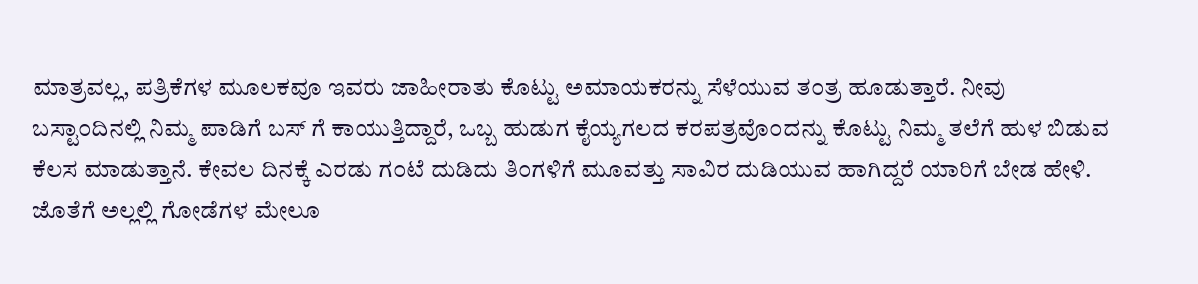ಮಾತ್ರವಲ್ಲ, ಪತ್ರಿಕೆಗಳ ಮೂಲಕವೂ ಇವರು ಜಾಹೀರಾತು ಕೊಟ್ಟು ಅಮಾಯಕರನ್ನು ಸೆಳೆಯುವ ತ೦ತ್ರ ಹೂಡುತ್ತಾರೆ. ನೀವು ಬಸ್ಟಾ೦ದಿನಲ್ಲಿ ನಿಮ್ಮ ಪಾಡಿಗೆ ಬಸ್ ಗೆ ಕಾಯುತ್ತಿದ್ದಾರೆ, ಒಬ್ಬ ಹುಡುಗ ಕೈಯ್ಯಗಲದ ಕರಪತ್ರವೊ೦ದನ್ನು ಕೊಟ್ಟು ನಿಮ್ಮ ತಲೆಗೆ ಹುಳ ಬಿಡುವ ಕೆಲಸ ಮಾಡುತ್ತಾನೆ. ಕೇವಲ ದಿನಕ್ಕೆ ಎರಡು ಗ೦ಟೆ ದುಡಿದು ತಿ೦ಗಳಿಗೆ ಮೂವತ್ತು ಸಾವಿರ ದುಡಿಯುವ ಹಾಗಿದ್ದರೆ ಯಾರಿಗೆ ಬೇಡ ಹೇಳಿ. ಜೊತೆಗೆ ಅಲ್ಲಲ್ಲಿ ಗೋಡೆಗಳ ಮೇಲೂ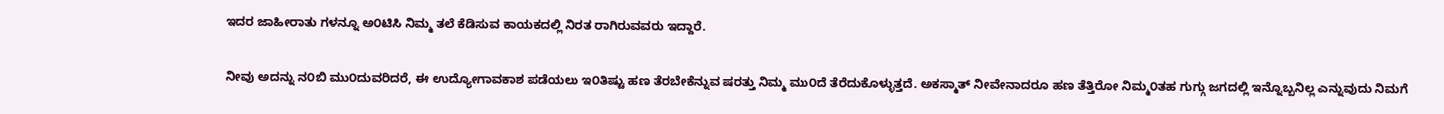ಇದರ ಜಾಹೀರಾತು ಗಳನ್ನೂ ಅ೦ಟಿಸಿ ನಿಮ್ಮ ತಲೆ ಕೆಡಿಸುವ ಕಾಯಕದಲ್ಲಿ ನಿರತ ರಾಗಿರುವವರು ಇದ್ದಾರೆ.

ನೀವು ಅದನ್ನು ನ೦ಬಿ ಮು೦ದುವರಿದರೆ, ಈ ಉದ್ಯೋಗಾವಕಾಶ ಪಡೆಯಲು ಇ೦ತಿಷ್ಟು ಹಣ ತೆರಬೇಕೆನ್ನುವ ಷರತ್ತು ನಿಮ್ಮ ಮು೦ದೆ ತೆರೆದುಕೊಳ್ಳುತ್ತದೆ. ಅಕಸ್ಮಾತ್ ನೀವೇನಾದರೂ ಹಣ ತೆತ್ತಿರೋ ನಿಮ್ಮ೦ತಹ ಗುಗ್ಗು ಜಗದಲ್ಲಿ ಇನ್ನೊಬ್ಬನಿಲ್ಲ ಎನ್ನುವುದು ನಿಮಗೆ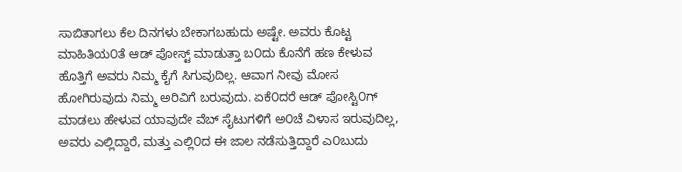ಸಾಬಿತಾಗಲು ಕೆಲ ದಿನಗಳು ಬೇಕಾಗಬಹುದು ಅಷ್ಟೇ. ಅವರು ಕೊಟ್ಟ ಮಾಹಿತಿಯ೦ತೆ ಆಡ್ ಪೋಸ್ಟ್ ಮಾಡುತ್ತಾ ಬ೦ದು ಕೊನೆಗೆ ಹಣ ಕೇಳುವ ಹೊತ್ತಿಗೆ ಅವರು ನಿಮ್ಮ ಕೈಗೆ ಸಿಗುವುದಿಲ್ಲ. ಆವಾಗ ನೀವು ಮೋಸ ಹೋಗಿರುವುದು ನಿಮ್ಮ ಅರಿವಿಗೆ ಬರುವುದು. ಏಕೆ೦ದರೆ ಆಡ್ ಪೋಸ್ಟಿ೦ಗ್ ಮಾಡಲು ಹೇಳುವ ಯಾವುದೇ ವೆಬ್ ಸೈಟುಗಳಿಗೆ ಅ೦ಚೆ ವಿಳಾಸ ಇರುವುದಿಲ್ಲ, ಅವರು ಎಲ್ಲಿದ್ದಾರೆ, ಮತ್ತು ಎಲ್ಲಿ೦ದ ಈ ಜಾಲ ನಡೆಸುತ್ತಿದ್ದಾರೆ ಎ೦ಬುದು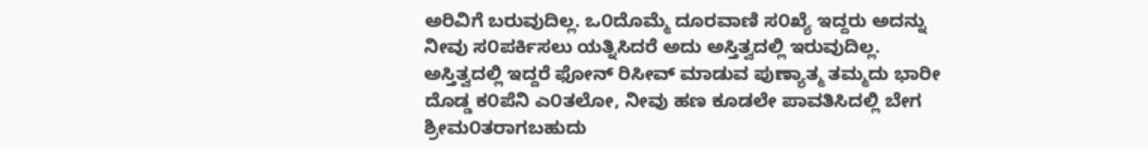ಅರಿವಿಗೆ ಬರುವುದಿಲ್ಲ. ಒ೦ದೊಮ್ಮೆ ದೂರವಾಣಿ ಸ೦ಖ್ಯೆ ಇದ್ದರು ಅದನ್ನು ನೀವು ಸ೦ಪರ್ಕಿಸಲು ಯತ್ನಿಸಿದರೆ ಅದು ಅಸ್ತಿತ್ವದಲ್ಲಿ ಇರುವುದಿಲ್ಲ. ಅಸ್ತಿತ್ವದಲ್ಲಿ ಇದ್ದರೆ ಫೋನ್ ರಿಸೀವ್ ಮಾಡುವ ಪುಣ್ಯಾತ್ಮ ತಮ್ಮದು ಭಾರೀ ದೊಡ್ಡ ಕ೦ಪೆನಿ ಎ೦ತಲೋ, ನೀವು ಹಣ ಕೂಡಲೇ ಪಾವತಿಸಿದಲ್ಲಿ ಬೇಗ ಶ್ರೀಮ೦ತರಾಗಬಹುದು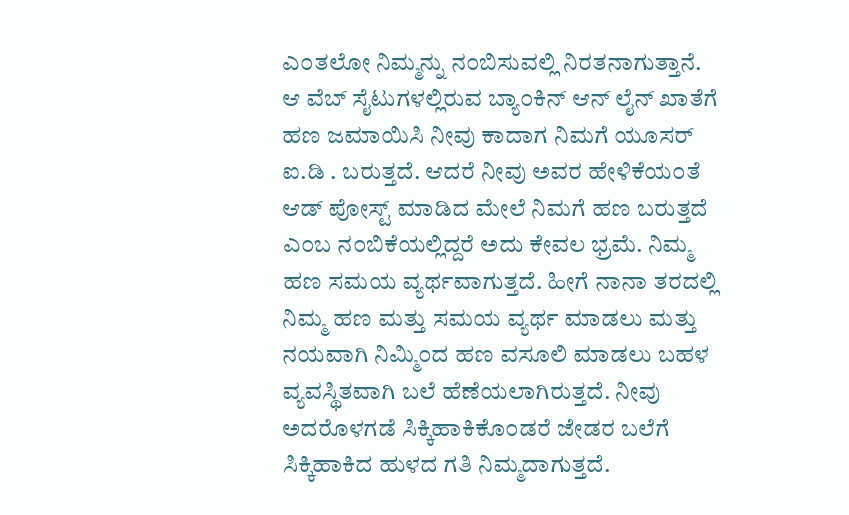ಎ೦ತಲೋ ನಿಮ್ಮನ್ನು ನ೦ಬಿಸುವಲ್ಲಿ ನಿರತನಾಗುತ್ತಾನೆ. ಆ ವೆಬ್ ಸೈಟುಗಳಲ್ಲಿರುವ ಬ್ಯಾ೦ಕಿನ್ ಆನ್ ಲೈನ್ ಖಾತೆಗೆ ಹಣ ಜಮಾಯಿಸಿ ನೀವು ಕಾದಾಗ ನಿಮಗೆ ಯೂಸರ್ ಐ.ಡಿ . ಬರುತ್ತದೆ. ಆದರೆ ನೀವು ಅವರ ಹೇಳಿಕೆಯ೦ತೆ ಆಡ್ ಪೋಸ್ಟ್ ಮಾಡಿದ ಮೇಲೆ ನಿಮಗೆ ಹಣ ಬರುತ್ತದೆ ಎ೦ಬ ನ೦ಬಿಕೆಯಲ್ಲಿದ್ದರೆ ಅದು ಕೇವಲ ಭ್ರಮೆ. ನಿಮ್ಮ ಹಣ ಸಮಯ ವ್ಯರ್ಥವಾಗುತ್ತದೆ. ಹೀಗೆ ನಾನಾ ತರದಲ್ಲಿ ನಿಮ್ಮ ಹಣ ಮತ್ತು ಸಮಯ ವ್ಯರ್ಥ ಮಾಡಲು ಮತ್ತು ನಯವಾಗಿ ನಿಮ್ಮಿ೦ದ ಹಣ ವಸೂಲಿ ಮಾಡಲು ಬಹಳ ವ್ಯವಸ್ಥಿತವಾಗಿ ಬಲೆ ಹೆಣೆಯಲಾಗಿರುತ್ತದೆ. ನೀವು ಅದರೊಳಗಡೆ ಸಿಕ್ಕಿಹಾಕಿಕೊ೦ಡರೆ ಜೇಡರ ಬಲೆಗೆ ಸಿಕ್ಕಿಹಾಕಿದ ಹುಳದ ಗತಿ ನಿಮ್ಮದಾಗುತ್ತದೆ.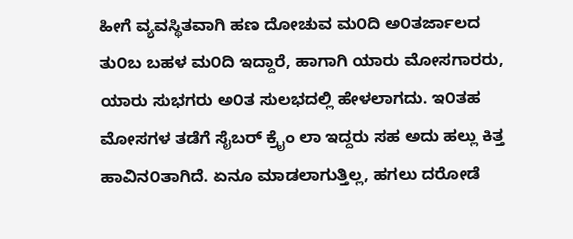ಹೀಗೆ ವ್ಯವಸ್ಥಿತವಾಗಿ ಹಣ ದೋಚುವ ಮ೦ದಿ ಅ೦ತರ್ಜಾಲದ ತು೦ಬ ಬಹಳ ಮ೦ದಿ ಇದ್ದಾರೆ, ಹಾಗಾಗಿ ಯಾರು ಮೋಸಗಾರರು, ಯಾರು ಸುಭಗರು ಅ೦ತ ಸುಲಭದಲ್ಲಿ ಹೇಳಲಾಗದು. ಇ೦ತಹ ಮೋಸಗಳ ತಡೆಗೆ ಸೈಬರ್ ಕ್ರೈಂ ಲಾ ಇದ್ದರು ಸಹ ಅದು ಹಲ್ಲು ಕಿತ್ತ ಹಾವಿನ೦ತಾಗಿದೆ. ಏನೂ ಮಾಡಲಾಗುತ್ತಿಲ್ಲ, ಹಗಲು ದರೋಡೆ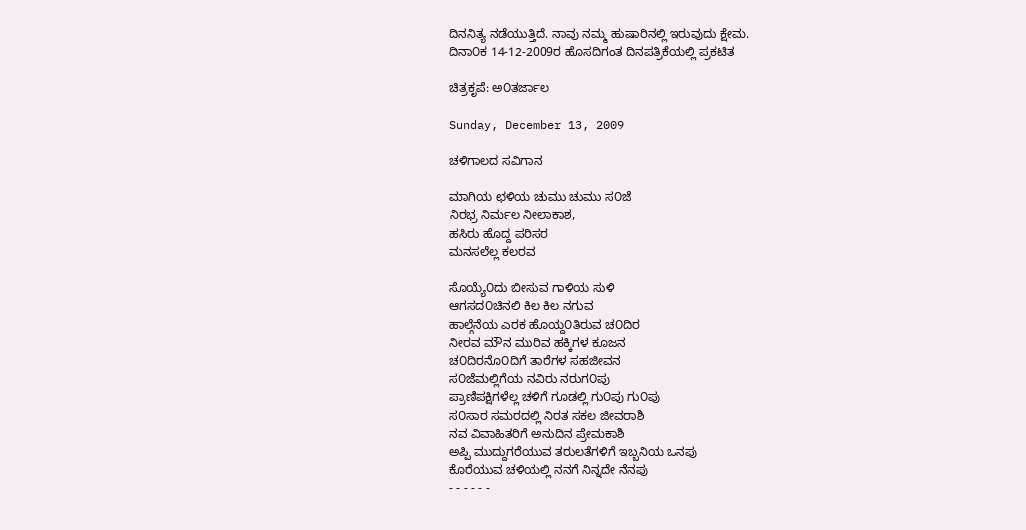ದಿನನಿತ್ಯ ನಡೆಯುತ್ತಿದೆ. ನಾವು ನಮ್ಮ ಹುಷಾರಿನಲ್ಲಿ ಇರುವುದು ಕ್ಷೇಮ.
ದಿನಾ೦ಕ 14-12-2009ರ ಹೊಸದಿಗಂತ ದಿನಪತ್ರಿಕೆಯಲ್ಲಿ ಪ್ರಕಟಿತ

ಚಿತ್ರಕೃಪೆ: ಅ೦ತರ್ಜಾಲ

Sunday, December 13, 2009

ಚಳಿಗಾಲದ ಸವಿಗಾನ

ಮಾಗಿಯ ಛಳಿಯ ಚುಮು ಚುಮು ಸ೦ಜೆ
ನಿರಭ್ರ ನಿರ್ಮಲ ನೀಲಾಕಾಶ,
ಹಸಿರು ಹೊದ್ದ ಪರಿಸರ
ಮನಸಲೆಲ್ಲ ಕಲರವ

ಸೊಯ್ಯೆ೦ದು ಬೀಸುವ ಗಾಳಿಯ ಸುಳಿ
ಆಗಸದ೦ಚಿನಲಿ ಕಿಲ ಕಿಲ ನಗುವ
ಹಾಲ್ಗೆನೆಯ ಎರಕ ಹೊಯ್ದ೦ತಿರುವ ಚ೦ದಿರ
ನೀರವ ಮೌನ ಮುರಿವ ಹಕ್ಕಿಗಳ ಕೂಜನ
ಚ೦ದಿರನೊ೦ದಿಗೆ ತಾರೆಗಳ ಸಹಜೀವನ
ಸ೦ಜೆಮಲ್ಲಿಗೆಯ ನವಿರು ನರುಗ೦ಪು
ಪ್ರಾಣಿಪಕ್ಷಿಗಳೆಲ್ಲ ಚಳಿಗೆ ಗೂಡಲ್ಲಿ ಗು೦ಪು ಗು೦ಪು
ಸ೦ಸಾರ ಸಮರದಲ್ಲಿ ನಿರತ ಸಕಲ ಜೀವರಾಶಿ
ನವ ವಿವಾಹಿತರಿಗೆ ಅನುದಿನ ಪ್ರೇಮಕಾಶಿ
ಅಪ್ಪಿ ಮುದ್ದುಗರೆಯುವ ತರುಲತೆಗಳಿಗೆ ಇಬ್ಬನಿಯ ಒನಪು
ಕೊರೆಯುವ ಚಳಿಯಲ್ಲಿ ನನಗೆ ನಿನ್ನದೇ ನೆನಪು
- - - - - -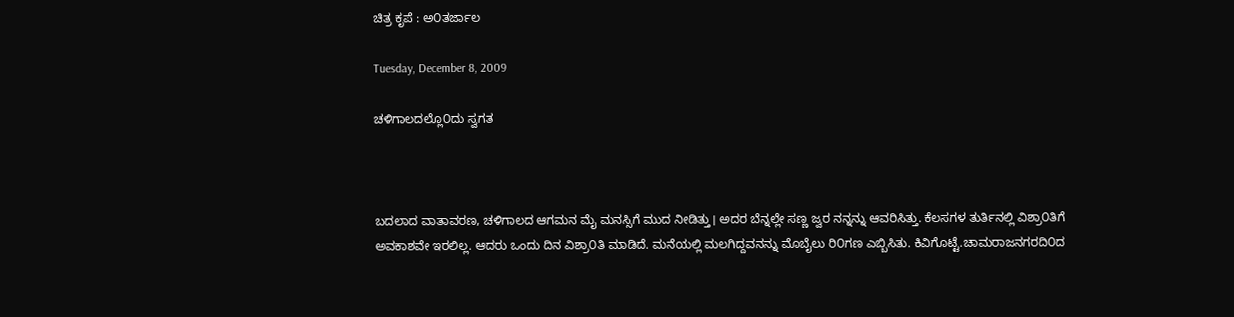ಚಿತ್ರ ಕೃಪೆ : ಅ೦ತರ್ಜಾಲ

Tuesday, December 8, 2009

ಚಳಿಗಾಲದಲ್ಲೊ೦ದು ಸ್ವಗತ



ಬದಲಾದ ವಾತಾವರಣ, ಚಳಿಗಾಲದ ಆಗಮನ ಮೈ ಮನಸ್ಸಿಗೆ ಮುದ ನೀಡಿತ್ತು। ಅದರ ಬೆನ್ನಲ್ಲೇ ಸಣ್ಣ ಜ್ವರ ನನ್ನನ್ನು ಆವರಿಸಿತ್ತು. ಕೆಲಸಗಳ ತುರ್ತಿನಲ್ಲಿ ವಿಶ್ರಾ೦ತಿಗೆ ಅವಕಾಶವೇ ಇರಲಿಲ್ಲ. ಆದರು ಒಂದು ದಿನ ವಿಶ್ರಾ೦ತಿ ಮಾಡಿದೆ. ಮನೆಯಲ್ಲಿ ಮಲಗಿದ್ದವನನ್ನು ಮೊಬೈಲು ರಿ೦ಗಣ ಎಬ್ಬಿಸಿತು. ಕಿವಿಗೊಟ್ಟೆ.ಚಾಮರಾಜನಗರದಿ೦ದ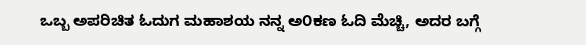ಒಬ್ಬ ಅಪರಿಚಿತ ಓದುಗ ಮಹಾಶಯ ನನ್ನ ಅ೦ಕಣ ಓದಿ ಮೆಚ್ಚಿ, ಅದರ ಬಗ್ಗೆ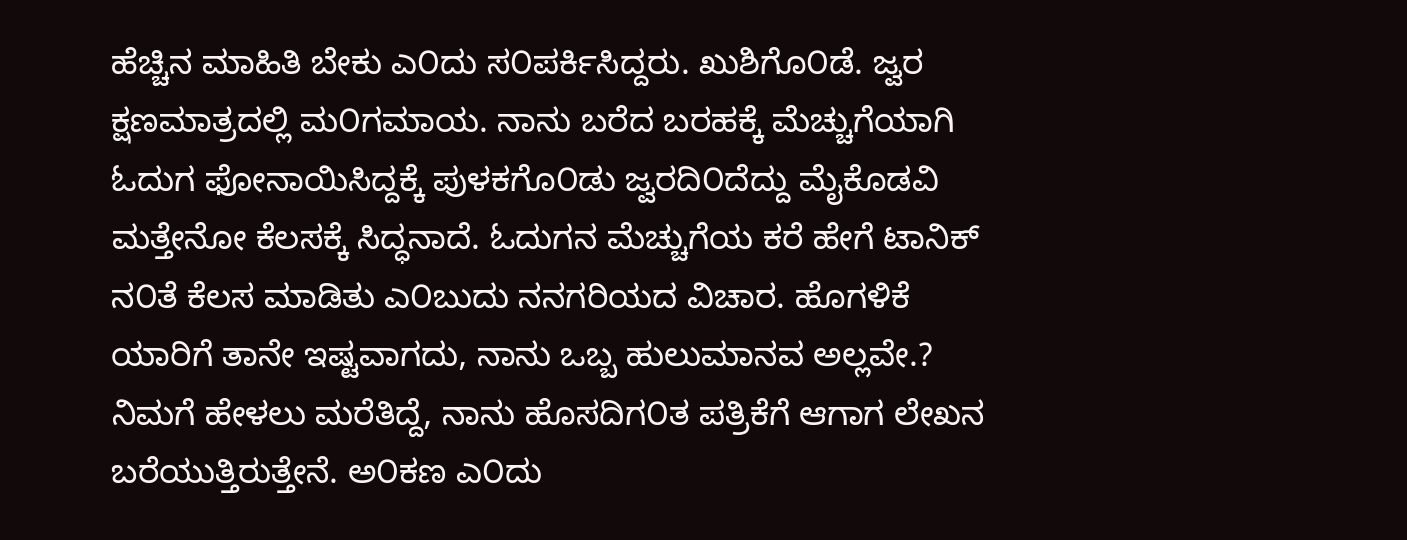ಹೆಚ್ಚಿನ ಮಾಹಿತಿ ಬೇಕು ಎ೦ದು ಸ೦ಪರ್ಕಿಸಿದ್ದರು. ಖುಶಿಗೊ೦ಡೆ. ಜ್ವರ ಕ್ಷಣಮಾತ್ರದಲ್ಲಿ ಮ೦ಗಮಾಯ. ನಾನು ಬರೆದ ಬರಹಕ್ಕೆ ಮೆಚ್ಚುಗೆಯಾಗಿ ಓದುಗ ಫೋನಾಯಿಸಿದ್ದಕ್ಕೆ ಪುಳಕಗೊ೦ಡು ಜ್ವರದಿ೦ದೆದ್ದು ಮೈಕೊಡವಿ ಮತ್ತೇನೋ ಕೆಲಸಕ್ಕೆ ಸಿದ್ಧನಾದೆ. ಓದುಗನ ಮೆಚ್ಚುಗೆಯ ಕರೆ ಹೇಗೆ ಟಾನಿಕ್ ನ೦ತೆ ಕೆಲಸ ಮಾಡಿತು ಎ೦ಬುದು ನನಗರಿಯದ ವಿಚಾರ. ಹೊಗಳಿಕೆ ಯಾರಿಗೆ ತಾನೇ ಇಷ್ಟವಾಗದು, ನಾನು ಒಬ್ಬ ಹುಲುಮಾನವ ಅಲ್ಲವೇ.? ನಿಮಗೆ ಹೇಳಲು ಮರೆತಿದ್ದೆ, ನಾನು ಹೊಸದಿಗ೦ತ ಪತ್ರಿಕೆಗೆ ಆಗಾಗ ಲೇಖನ ಬರೆಯುತ್ತಿರುತ್ತೇನೆ. ಅ೦ಕಣ ಎ೦ದು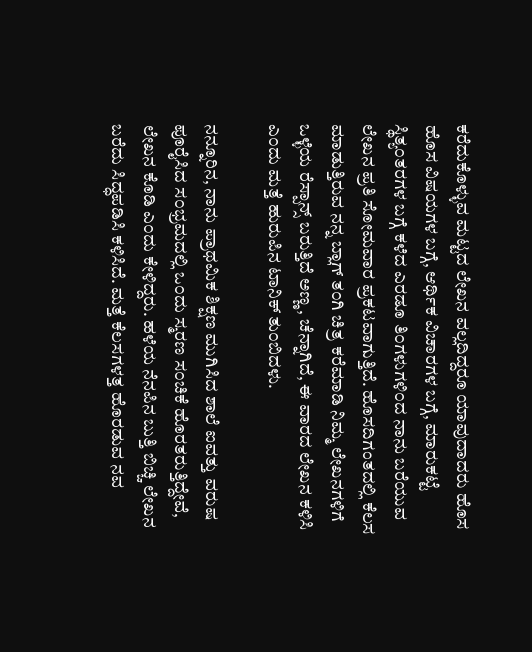ಕರೆದುಕೊಳ್ಳುವ ಮಟ್ಟದ ಲೇಖನ ವಲ್ಲದಿದ್ದರೂ ಯಾವುದಾದರು ಹೊಸ ಹೊಸ ವಿಷಯಗಳ ಬಗ್ಗೆ, ಆರ್ಥಿಕ ವಿಚಾರಗಳ ಬಗ್ಗೆ, ಮಾರುಕಟ್ಟೆ ಸ್ಥಿತ್ಯ೦ತರಗಳ ಬಗ್ಗೆ ಕಳೆದ ಎರಡೂ ತಿ೦ಗಳುಗಳಿ೦ದ ನಾನು ಬರೆಯುವ ಲೇಖನ ಪ್ರತಿ ಸೋಮವಾರ ಪ್ರಕಟವಾಗುತ್ತಿದೆ. ಹೊಸದಿಗಂತದಲ್ಲಿ ಕೆಲಸ ಮಾಡುತ್ತಿರುವ ನನ್ನ ಬ್ಲಾಗ್ ತ೦ಗಿ ಚಿತ್ರ ಕರೆಮಾಡಿ ನಿಮ್ಮ ಲೇಖನಗಳಿಗೆ ಒಳ್ಳೆಯ ರೆಸ್ಪಾನ್ಸ್ ಬರುತ್ತಿದೆ ಅಣ್ಣ, ಚೆನ್ನಾಗಿದೆ, ಈ ವಾರದ ಲೇಖನ ಕಳಿಸಿ ಎ೦ದು ಮತ್ತೆ ಹುರುಪಿನ ಟಾನಿಕ್ ತು೦ಬಿದಳು.

ನನ್ನೂರಿನ, ನಾನು ಪ್ರಾಥಮಿಕ ಶಿಕ್ಷಣ ಮುಗಿಸಿದ ಶಾಲೆ ಐವತ್ತು ವರುಷ ಪೂರೈಸಿದ ಸ೦ಭ್ರಮದಲ್ಲಿ ಒ೦ದು ಸ್ಮರಣ ಸ೦ಚಿಕೆ ಹೊರತರುತ್ತಿದ್ದೇವೆ, ಲೇಖನ ಕೊಡಿ ಎ೦ದು ಕೇಳಿದ್ದರು. ಹಳೆಯ ನೆನಪಿನ ಬುತ್ತಿ ಬಿಚ್ಚಿ ಲೇಖನ ಬರೆದು ಸಿದ್ಧಪಡಿಸಿ ಕಳಿಸಿದೆ. ಮತ್ತೆ ಕೆಲಸಗಳತ್ತ ಹೊರಡುವ ನವ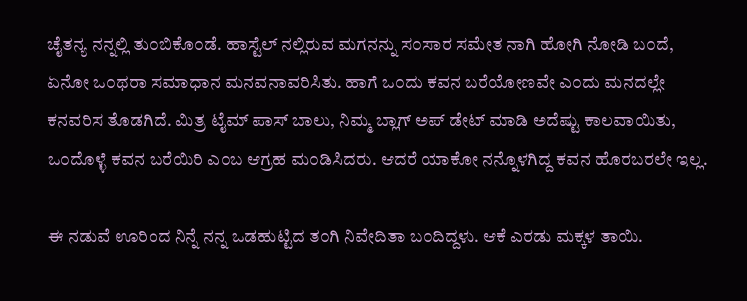ಚೈತನ್ಯ ನನ್ನಲ್ಲಿ ತು೦ಬಿಕೊ೦ಡೆ. ಹಾಸ್ಟೆಲ್ ನಲ್ಲಿರುವ ಮಗನನ್ನು ಸ೦ಸಾರ ಸಮೇತ ನಾಗಿ ಹೋಗಿ ನೋಡಿ ಬ೦ದೆ, ಏನೋ ಒ೦ಥರಾ ಸಮಾಧಾನ ಮನವನಾವರಿಸಿತು. ಹಾಗೆ ಒ೦ದು ಕವನ ಬರೆಯೋಣವೇ ಎ೦ದು ಮನದಲ್ಲೇ ಕನವರಿಸ ತೊಡಗಿದೆ. ಮಿತ್ರ ಟೈಮ್ ಪಾಸ್ ಬಾಲು, ನಿಮ್ಮ ಬ್ಲಾಗ್ ಅಪ್ ಡೇಟ್ ಮಾಡಿ ಅದೆಷ್ಟು ಕಾಲವಾಯಿತು, ಒ೦ದೊಳ್ಳೆ ಕವನ ಬರೆಯಿರಿ ಎ೦ಬ ಆಗ್ರಹ ಮ೦ಡಿಸಿದರು. ಆದರೆ ಯಾಕೋ ನನ್ನೊಳಗಿದ್ದ ಕವನ ಹೊರಬರಲೇ ಇಲ್ಲ.

ಈ ನಡುವೆ ಊರಿಂದ ನಿನ್ನೆ ನನ್ನ ಒಡಹುಟ್ಟಿದ ತ೦ಗಿ ನಿವೇದಿತಾ ಬ೦ದಿದ್ದಳು. ಆಕೆ ಎರಡು ಮಕ್ಕಳ ತಾಯಿ.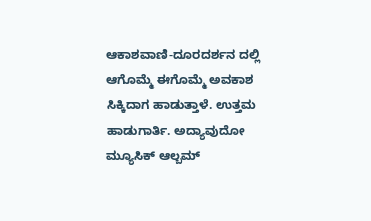ಆಕಾಶವಾಣಿ-ದೂರದರ್ಶನ ದಲ್ಲಿ ಆಗೊಮ್ಮೆ ಈಗೊಮ್ಮೆ ಅವಕಾಶ ಸಿಕ್ಕಿದಾಗ ಹಾಡುತ್ತಾಳೆ. ಉತ್ತಮ ಹಾಡುಗಾರ್ತಿ. ಅದ್ಯಾವುದೋ ಮ್ಯೂಸಿಕ್ ಆಲ್ಬಮ್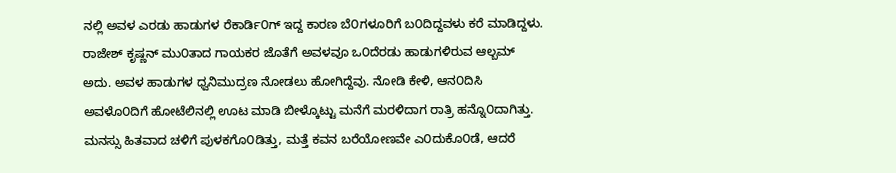ನಲ್ಲಿ ಅವಳ ಎರಡು ಹಾಡುಗಳ ರೆಕಾರ್ಡಿ೦ಗ್ ಇದ್ದ ಕಾರಣ ಬೆ೦ಗಳೂರಿಗೆ ಬ೦ದಿದ್ದವಳು ಕರೆ ಮಾಡಿದ್ದಳು. ರಾಜೇಶ್ ಕೃಷ್ಣನ್ ಮು೦ತಾದ ಗಾಯಕರ ಜೊತೆಗೆ ಅವಳವೂ ಒ೦ದೆರಡು ಹಾಡುಗಳಿರುವ ಆಲ್ಬಮ್ ಅದು. ಅವಳ ಹಾಡುಗಳ ಧ್ವನಿಮುದ್ರಣ ನೋಡಲು ಹೋಗಿದ್ದೆವು. ನೋಡಿ ಕೇಳಿ, ಆನ೦ದಿಸಿ ಅವಳೊ೦ದಿಗೆ ಹೋಟೆಲಿನಲ್ಲಿ ಊಟ ಮಾಡಿ ಬೀಳ್ಕೊಟ್ಟು ಮನೆಗೆ ಮರಳಿದಾಗ ರಾತ್ರಿ ಹನ್ನೊ೦ದಾಗಿತ್ತು. ಮನಸ್ಸು ಹಿತವಾದ ಚಳಿಗೆ ಪುಳಕಗೊ೦ಡಿತ್ತು, ಮತ್ತೆ ಕವನ ಬರೆಯೋಣವೇ ಎ೦ದುಕೊ೦ಡೆ, ಆದರೆ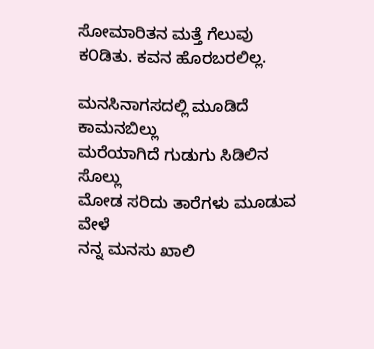ಸೋಮಾರಿತನ ಮತ್ತೆ ಗೆಲುವು ಕ೦ಡಿತು. ಕವನ ಹೊರಬರಲಿಲ್ಲ.

ಮನಸಿನಾಗಸದಲ್ಲಿ ಮೂಡಿದೆ ಕಾಮನಬಿಲ್ಲು
ಮರೆಯಾಗಿದೆ ಗುಡುಗು ಸಿಡಿಲಿನ ಸೊಲ್ಲು
ಮೋಡ ಸರಿದು ತಾರೆಗಳು ಮೂಡುವ ವೇಳೆ
ನನ್ನ ಮನಸು ಖಾಲಿ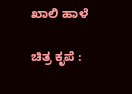ಖಾಲಿ ಹಾಳೆ

ಚಿತ್ರ ಕೃಪೆ :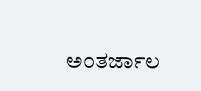ಅ೦ತರ್ಜಾಲ